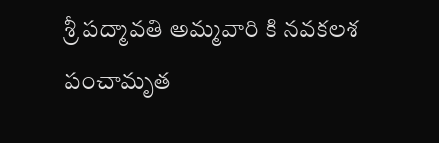శ్రీ పద్మావతి అమ్మవారి కి నవకలశ పంచామృత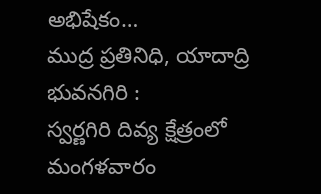అభిషేకం…
ముద్ర ప్రతినిధి, యాదాద్రి భువనగిరి :
స్వర్ణగిరి దివ్య క్షేత్రంలో మంగళవారం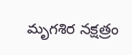మృగశిర నక్షత్రం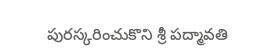పురస్కరించుకొని శ్రీ పద్మావతి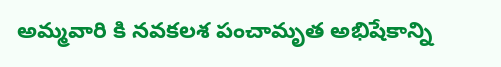అమ్మవారి కి నవకలశ పంచామృత అభిషేకాన్ని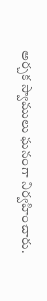అర్చక స్వాములు ఘనంగా నిర్వహించారు.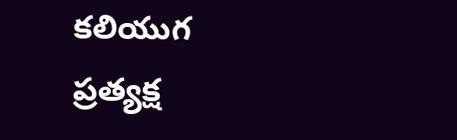కలియుగ ప్రత్యక్ష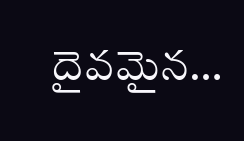దైవమైన…